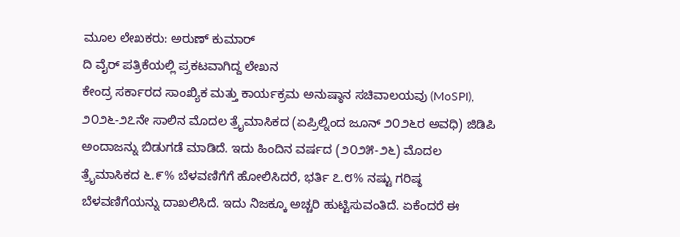ಮೂಲ ಲೇಖಕರು: ಅರುಣ್ ಕುಮಾರ್
ದಿ ವೈರ್ ಪತ್ರಿಕೆಯಲ್ಲಿ ಪ್ರಕಟವಾಗಿದ್ದ ಲೇಖನ
ಕೇಂದ್ರ ಸರ್ಕಾರದ ಸಾಂಖ್ಯಿಕ ಮತ್ತು ಕಾರ್ಯಕ್ರಮ ಅನುಷ್ಠಾನ ಸಚಿವಾಲಯವು (MoSPI), ೨೦೨೬-೨೭ನೇ ಸಾಲಿನ ಮೊದಲ ತ್ರೈಮಾಸಿಕದ (ಏಪ್ರಿಲ್ನಿಂದ ಜೂನ್ ೨೦೨೬ರ ಅವಧಿ) ಜಿಡಿಪಿ ಅಂದಾಜನ್ನು ಬಿಡುಗಡೆ ಮಾಡಿದೆ. ಇದು ಹಿಂದಿನ ವರ್ಷದ (೨೦೨೫-೨೬) ಮೊದಲ ತ್ರೈಮಾಸಿಕದ ೬.೯% ಬೆಳವಣಿಗೆಗೆ ಹೋಲಿಸಿದರೆ, ಭರ್ತಿ ೭.೮% ನಷ್ಟು ಗರಿಷ್ಠ ಬೆಳವಣಿಗೆಯನ್ನು ದಾಖಲಿಸಿದೆ. ಇದು ನಿಜಕ್ಕೂ ಅಚ್ಚರಿ ಹುಟ್ಟಿಸುವಂತಿದೆ. ಏಕೆಂದರೆ ಈ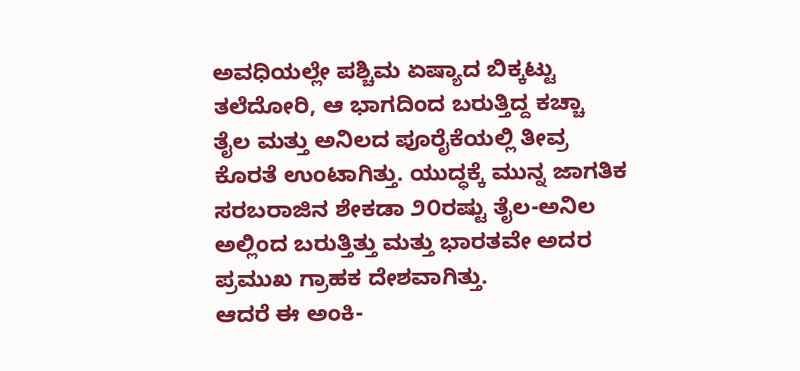ಅವಧಿಯಲ್ಲೇ ಪಶ್ಚಿಮ ಏಷ್ಯಾದ ಬಿಕ್ಕಟ್ಟು ತಲೆದೋರಿ, ಆ ಭಾಗದಿಂದ ಬರುತ್ತಿದ್ದ ಕಚ್ಚಾ ತೈಲ ಮತ್ತು ಅನಿಲದ ಪೂರೈಕೆಯಲ್ಲಿ ತೀವ್ರ ಕೊರತೆ ಉಂಟಾಗಿತ್ತು. ಯುದ್ಧಕ್ಕೆ ಮುನ್ನ ಜಾಗತಿಕ ಸರಬರಾಜಿನ ಶೇಕಡಾ ೨೦ರಷ್ಟು ತೈಲ-ಅನಿಲ ಅಲ್ಲಿಂದ ಬರುತ್ತಿತ್ತು ಮತ್ತು ಭಾರತವೇ ಅದರ ಪ್ರಮುಖ ಗ್ರಾಹಕ ದೇಶವಾಗಿತ್ತು.
ಆದರೆ ಈ ಅಂಕಿ-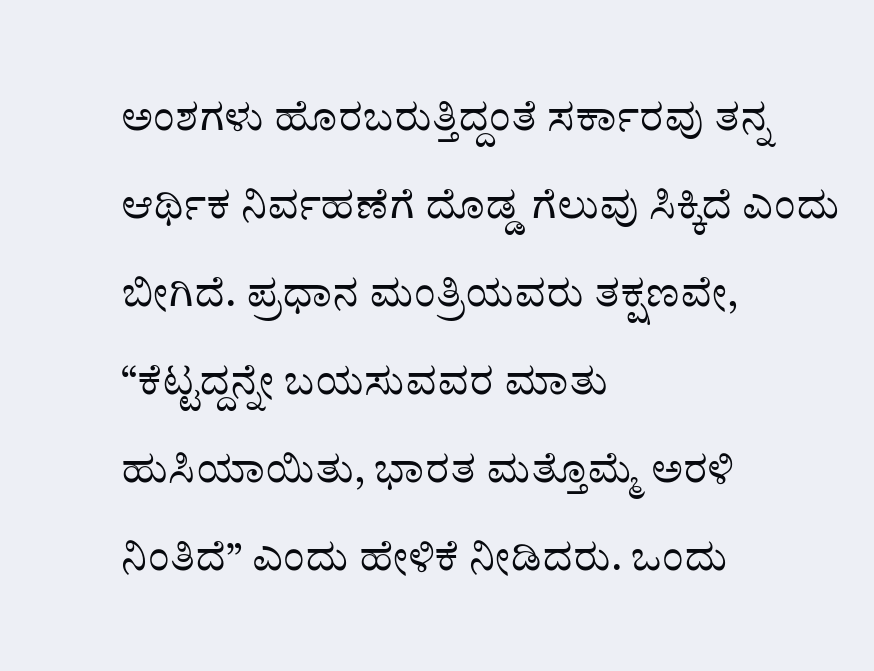ಅಂಶಗಳು ಹೊರಬರುತ್ತಿದ್ದಂತೆ ಸರ್ಕಾರವು ತನ್ನ ಆರ್ಥಿಕ ನಿರ್ವಹಣೆಗೆ ದೊಡ್ಡ ಗೆಲುವು ಸಿಕ್ಕಿದೆ ಎಂದು ಬೀಗಿದೆ. ಪ್ರಧಾನ ಮಂತ್ರಿಯವರು ತಕ್ಷಣವೇ, “ಕೆಟ್ಟದ್ದನ್ನೇ ಬಯಸುವವರ ಮಾತು ಹುಸಿಯಾಯಿತು, ಭಾರತ ಮತ್ತೊಮ್ಮೆ ಅರಳಿ ನಿಂತಿದೆ” ಎಂದು ಹೇಳಿಕೆ ನೀಡಿದರು. ಒಂದು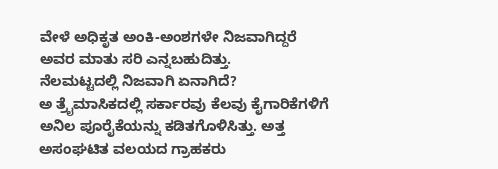ವೇಳೆ ಅಧಿಕೃತ ಅಂಕಿ-ಅಂಶಗಳೇ ನಿಜವಾಗಿದ್ದರೆ ಅವರ ಮಾತು ಸರಿ ಎನ್ನಬಹುದಿತ್ತು.
ನೆಲಮಟ್ಟದಲ್ಲಿ ನಿಜವಾಗಿ ಏನಾಗಿದೆ?
ಅ ತ್ರೈಮಾಸಿಕದಲ್ಲಿ ಸರ್ಕಾರವು ಕೆಲವು ಕೈಗಾರಿಕೆಗಳಿಗೆ ಅನಿಲ ಪೂರೈಕೆಯನ್ನು ಕಡಿತಗೊಳಿಸಿತ್ತು. ಅತ್ತ ಅಸಂಘಟಿತ ವಲಯದ ಗ್ರಾಹಕರು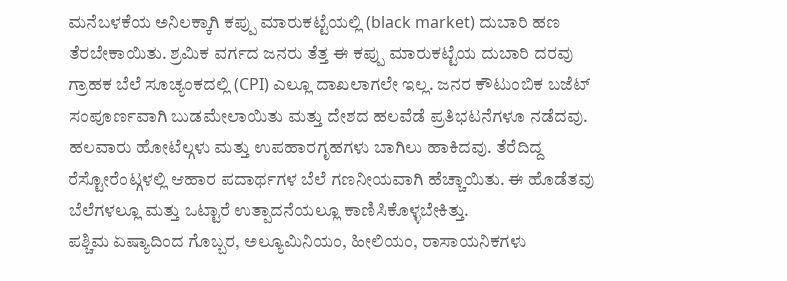ಮನೆಬಳಕೆಯ ಅನಿಲಕ್ಕಾಗಿ ಕಪ್ಪು ಮಾರುಕಟ್ಟೆಯಲ್ಲಿ (black market) ದುಬಾರಿ ಹಣ ತೆರಬೇಕಾಯಿತು. ಶ್ರಮಿಕ ವರ್ಗದ ಜನರು ತೆತ್ತ ಈ ಕಪ್ಪು ಮಾರುಕಟ್ಟೆಯ ದುಬಾರಿ ದರವು ಗ್ರಾಹಕ ಬೆಲೆ ಸೂಚ್ಯಂಕದಲ್ಲಿ (CPI) ಎಲ್ಲೂ ದಾಖಲಾಗಲೇ ಇಲ್ಲ. ಜನರ ಕೌಟುಂಬಿಕ ಬಜೆಟ್ ಸಂಪೂರ್ಣವಾಗಿ ಬುಡಮೇಲಾಯಿತು ಮತ್ತು ದೇಶದ ಹಲವೆಡೆ ಪ್ರತಿಭಟನೆಗಳೂ ನಡೆದವು.
ಹಲವಾರು ಹೋಟೆಲ್ಗಳು ಮತ್ತು ಉಪಹಾರಗೃಹಗಳು ಬಾಗಿಲು ಹಾಕಿದವು. ತೆರೆದಿದ್ದ ರೆಸ್ಟೋರೆಂಟ್ಗಳಲ್ಲಿ ಆಹಾರ ಪದಾರ್ಥಗಳ ಬೆಲೆ ಗಣನೀಯವಾಗಿ ಹೆಚ್ಚಾಯಿತು. ಈ ಹೊಡೆತವು ಬೆಲೆಗಳಲ್ಲೂ ಮತ್ತು ಒಟ್ಟಾರೆ ಉತ್ಪಾದನೆಯಲ್ಲೂ ಕಾಣಿಸಿಕೊಳ್ಳಬೇಕಿತ್ತು.
ಪಶ್ಚಿಮ ಏಷ್ಯಾದಿಂದ ಗೊಬ್ಬರ, ಅಲ್ಯೂಮಿನಿಯಂ, ಹೀಲಿಯಂ, ರಾಸಾಯನಿಕಗಳು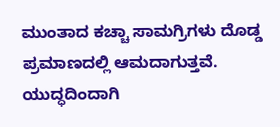ಮುಂತಾದ ಕಚ್ಚಾ ಸಾಮಗ್ರಿಗಳು ದೊಡ್ಡ ಪ್ರಮಾಣದಲ್ಲಿ ಆಮದಾಗುತ್ತವೆ. ಯುದ್ಧದಿಂದಾಗಿ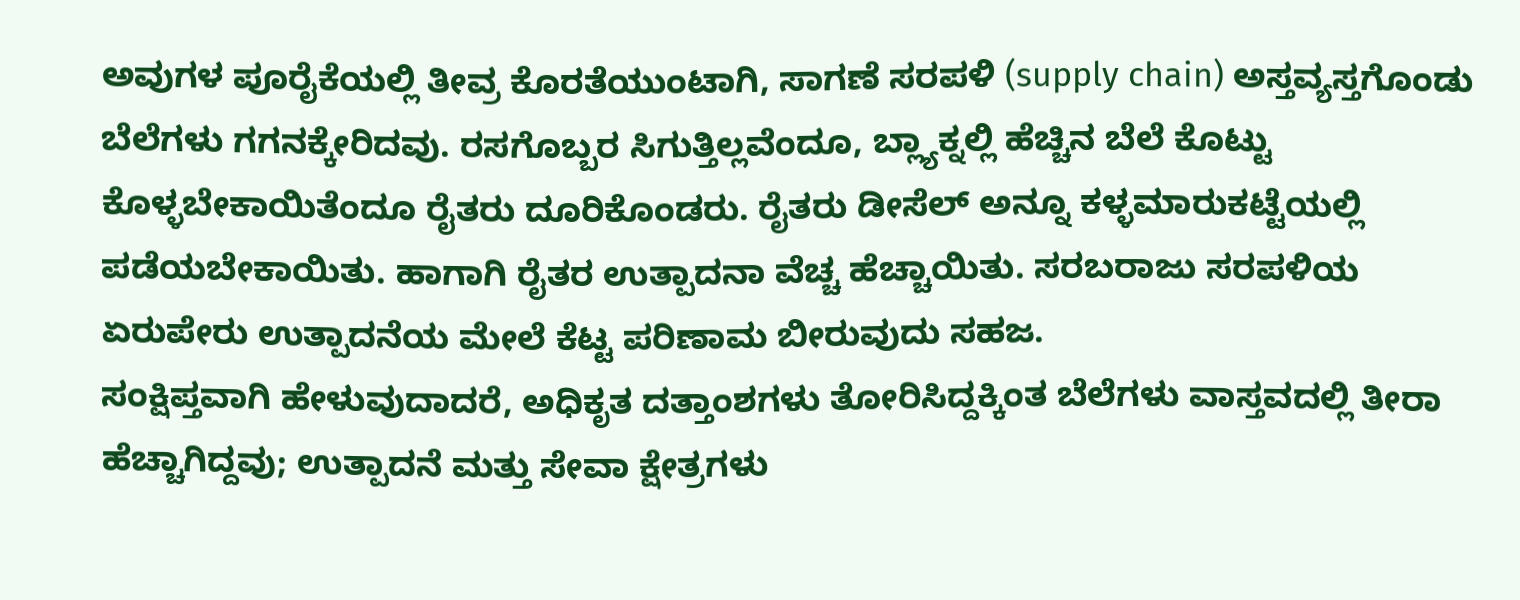ಅವುಗಳ ಪೂರೈಕೆಯಲ್ಲಿ ತೀವ್ರ ಕೊರತೆಯುಂಟಾಗಿ, ಸಾಗಣೆ ಸರಪಳಿ (supply chain) ಅಸ್ತವ್ಯಸ್ತಗೊಂಡು ಬೆಲೆಗಳು ಗಗನಕ್ಕೇರಿದವು. ರಸಗೊಬ್ಬರ ಸಿಗುತ್ತಿಲ್ಲವೆಂದೂ, ಬ್ಲ್ಯಾಕ್ನಲ್ಲಿ ಹೆಚ್ಚಿನ ಬೆಲೆ ಕೊಟ್ಟು ಕೊಳ್ಳಬೇಕಾಯಿತೆಂದೂ ರೈತರು ದೂರಿಕೊಂಡರು. ರೈತರು ಡೀಸೆಲ್ ಅನ್ನೂ ಕಳ್ಳಮಾರುಕಟ್ಟೆಯಲ್ಲಿ ಪಡೆಯಬೇಕಾಯಿತು. ಹಾಗಾಗಿ ರೈತರ ಉತ್ಪಾದನಾ ವೆಚ್ಚ ಹೆಚ್ಚಾಯಿತು. ಸರಬರಾಜು ಸರಪಳಿಯ ಏರುಪೇರು ಉತ್ಪಾದನೆಯ ಮೇಲೆ ಕೆಟ್ಟ ಪರಿಣಾಮ ಬೀರುವುದು ಸಹಜ.
ಸಂಕ್ಷಿಪ್ತವಾಗಿ ಹೇಳುವುದಾದರೆ, ಅಧಿಕೃತ ದತ್ತಾಂಶಗಳು ತೋರಿಸಿದ್ದಕ್ಕಿಂತ ಬೆಲೆಗಳು ವಾಸ್ತವದಲ್ಲಿ ತೀರಾ ಹೆಚ್ಚಾಗಿದ್ದವು; ಉತ್ಪಾದನೆ ಮತ್ತು ಸೇವಾ ಕ್ಷೇತ್ರಗಳು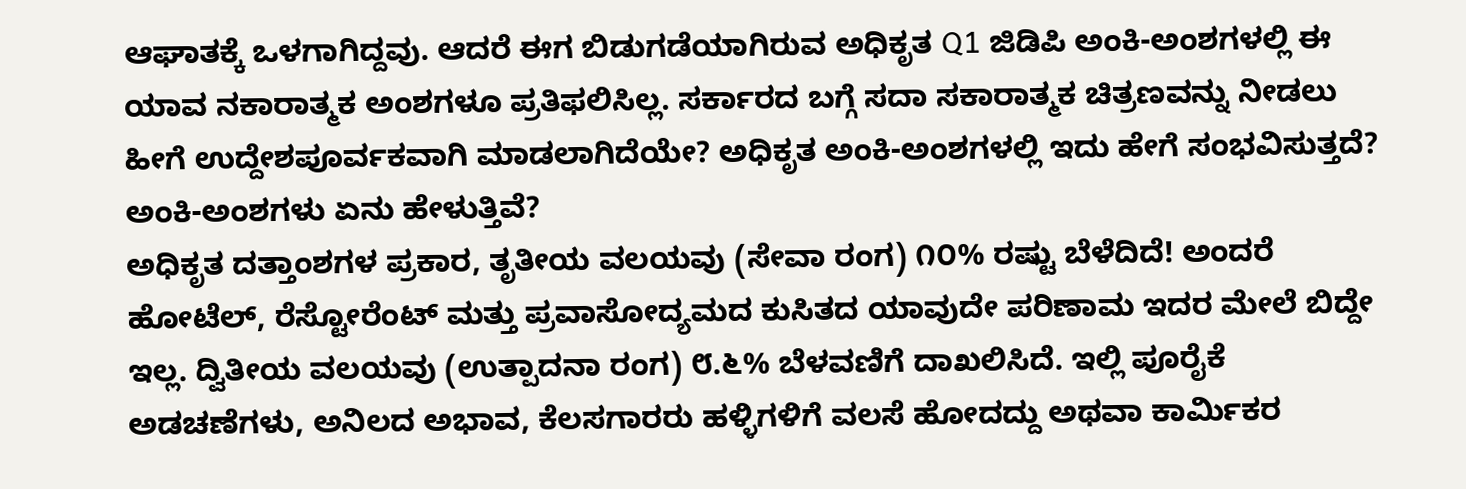ಆಘಾತಕ್ಕೆ ಒಳಗಾಗಿದ್ದವು. ಆದರೆ ಈಗ ಬಿಡುಗಡೆಯಾಗಿರುವ ಅಧಿಕೃತ Q1 ಜಿಡಿಪಿ ಅಂಕಿ-ಅಂಶಗಳಲ್ಲಿ ಈ ಯಾವ ನಕಾರಾತ್ಮಕ ಅಂಶಗಳೂ ಪ್ರತಿಫಲಿಸಿಲ್ಲ. ಸರ್ಕಾರದ ಬಗ್ಗೆ ಸದಾ ಸಕಾರಾತ್ಮಕ ಚಿತ್ರಣವನ್ನು ನೀಡಲು ಹೀಗೆ ಉದ್ದೇಶಪೂರ್ವಕವಾಗಿ ಮಾಡಲಾಗಿದೆಯೇ? ಅಧಿಕೃತ ಅಂಕಿ-ಅಂಶಗಳಲ್ಲಿ ಇದು ಹೇಗೆ ಸಂಭವಿಸುತ್ತದೆ?
ಅಂಕಿ-ಅಂಶಗಳು ಏನು ಹೇಳುತ್ತಿವೆ?
ಅಧಿಕೃತ ದತ್ತಾಂಶಗಳ ಪ್ರಕಾರ, ತೃತೀಯ ವಲಯವು (ಸೇವಾ ರಂಗ) ೧೦% ರಷ್ಟು ಬೆಳೆದಿದೆ! ಅಂದರೆ ಹೋಟೆಲ್, ರೆಸ್ಟೋರೆಂಟ್ ಮತ್ತು ಪ್ರವಾಸೋದ್ಯಮದ ಕುಸಿತದ ಯಾವುದೇ ಪರಿಣಾಮ ಇದರ ಮೇಲೆ ಬಿದ್ದೇ ಇಲ್ಲ. ದ್ವಿತೀಯ ವಲಯವು (ಉತ್ಪಾದನಾ ರಂಗ) ೮.೬% ಬೆಳವಣಿಗೆ ದಾಖಲಿಸಿದೆ. ಇಲ್ಲಿ ಪೂರೈಕೆ ಅಡಚಣೆಗಳು, ಅನಿಲದ ಅಭಾವ, ಕೆಲಸಗಾರರು ಹಳ್ಳಿಗಳಿಗೆ ವಲಸೆ ಹೋದದ್ದು ಅಥವಾ ಕಾರ್ಮಿಕರ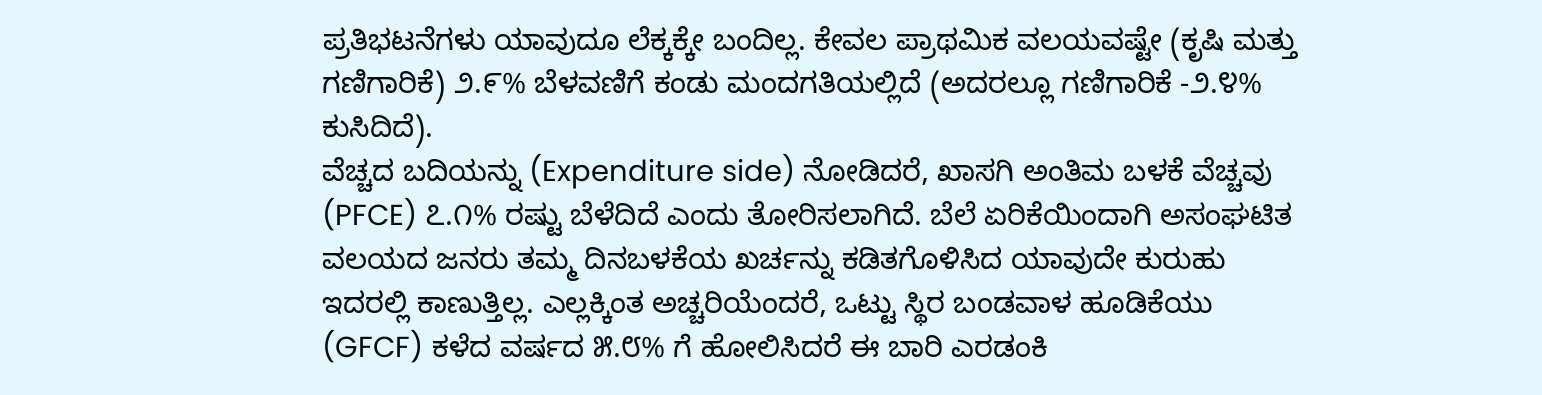ಪ್ರತಿಭಟನೆಗಳು ಯಾವುದೂ ಲೆಕ್ಕಕ್ಕೇ ಬಂದಿಲ್ಲ. ಕೇವಲ ಪ್ರಾಥಮಿಕ ವಲಯವಷ್ಟೇ (ಕೃಷಿ ಮತ್ತು ಗಣಿಗಾರಿಕೆ) ೨.೯% ಬೆಳವಣಿಗೆ ಕಂಡು ಮಂದಗತಿಯಲ್ಲಿದೆ (ಅದರಲ್ಲೂ ಗಣಿಗಾರಿಕೆ -೨.೪% ಕುಸಿದಿದೆ).
ವೆಚ್ಚದ ಬದಿಯನ್ನು (Expenditure side) ನೋಡಿದರೆ, ಖಾಸಗಿ ಅಂತಿಮ ಬಳಕೆ ವೆಚ್ಚವು (PFCE) ೭.೧% ರಷ್ಟು ಬೆಳೆದಿದೆ ಎಂದು ತೋರಿಸಲಾಗಿದೆ. ಬೆಲೆ ಏರಿಕೆಯಿಂದಾಗಿ ಅಸಂಘಟಿತ ವಲಯದ ಜನರು ತಮ್ಮ ದಿನಬಳಕೆಯ ಖರ್ಚನ್ನು ಕಡಿತಗೊಳಿಸಿದ ಯಾವುದೇ ಕುರುಹು ಇದರಲ್ಲಿ ಕಾಣುತ್ತಿಲ್ಲ. ಎಲ್ಲಕ್ಕಿಂತ ಅಚ್ಚರಿಯೆಂದರೆ, ಒಟ್ಟು ಸ್ಥಿರ ಬಂಡವಾಳ ಹೂಡಿಕೆಯು (GFCF) ಕಳೆದ ವರ್ಷದ ೫.೮% ಗೆ ಹೋಲಿಸಿದರೆ ಈ ಬಾರಿ ಎರಡಂಕಿ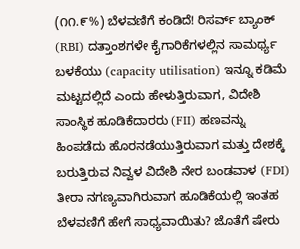(೧೧.೯%) ಬೆಳವಣಿಗೆ ಕಂಡಿದೆ! ರಿಸರ್ವ್ ಬ್ಯಾಂಕ್ (RBI) ದತ್ತಾಂಶಗಳೇ ಕೈಗಾರಿಕೆಗಳಲ್ಲಿನ ಸಾಮರ್ಥ್ಯ ಬಳಕೆಯು (capacity utilisation) ಇನ್ನೂ ಕಡಿಮೆ ಮಟ್ಟದಲ್ಲಿದೆ ಎಂದು ಹೇಳುತ್ತಿರುವಾಗ, ವಿದೇಶಿ ಸಾಂಸ್ಥಿಕ ಹೂಡಿಕೆದಾರರು (FII) ಹಣವನ್ನು ಹಿಂಪಡೆದು ಹೊರನಡೆಯುತ್ತಿರುವಾಗ ಮತ್ತು ದೇಶಕ್ಕೆ ಬರುತ್ತಿರುವ ನಿವ್ವಳ ವಿದೇಶಿ ನೇರ ಬಂಡವಾಳ (FDI) ತೀರಾ ನಗಣ್ಯವಾಗಿರುವಾಗ ಹೂಡಿಕೆಯಲ್ಲಿ ಇಂತಹ ಬೆಳವಣಿಗೆ ಹೇಗೆ ಸಾಧ್ಯವಾಯಿತು? ಜೊತೆಗೆ ಷೇರು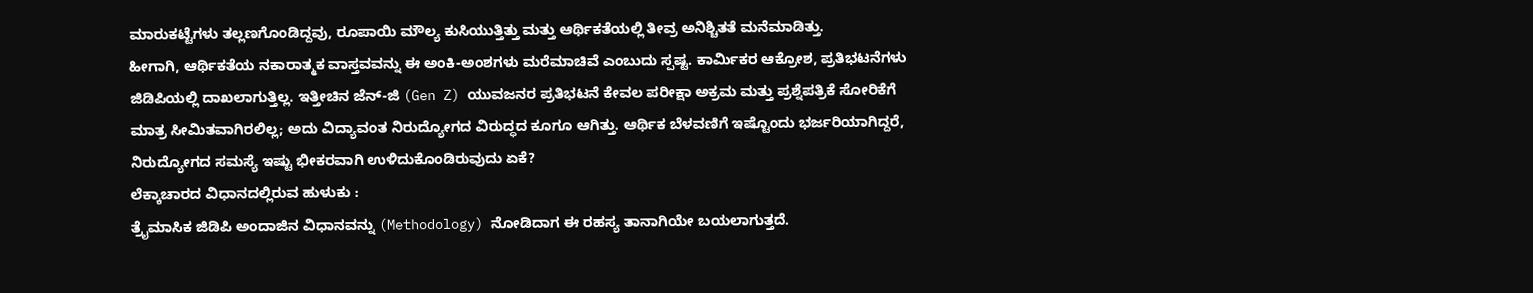ಮಾರುಕಟ್ಟೆಗಳು ತಲ್ಲಣಗೊಂಡಿದ್ದವು, ರೂಪಾಯಿ ಮೌಲ್ಯ ಕುಸಿಯುತ್ತಿತ್ತು ಮತ್ತು ಆರ್ಥಿಕತೆಯಲ್ಲಿ ತೀವ್ರ ಅನಿಶ್ಚಿತತೆ ಮನೆಮಾಡಿತ್ತು.
ಹೀಗಾಗಿ, ಆರ್ಥಿಕತೆಯ ನಕಾರಾತ್ಮಕ ವಾಸ್ತವವನ್ನು ಈ ಅಂಕಿ-ಅಂಶಗಳು ಮರೆಮಾಚಿವೆ ಎಂಬುದು ಸ್ಪಷ್ಟ. ಕಾರ್ಮಿಕರ ಆಕ್ರೋಶ, ಪ್ರತಿಭಟನೆಗಳು ಜಿಡಿಪಿಯಲ್ಲಿ ದಾಖಲಾಗುತ್ತಿಲ್ಲ. ಇತ್ತೀಚಿನ ಜೆನ್-ಜಿ (Gen Z) ಯುವಜನರ ಪ್ರತಿಭಟನೆ ಕೇವಲ ಪರೀಕ್ಷಾ ಅಕ್ರಮ ಮತ್ತು ಪ್ರಶ್ನೆಪತ್ರಿಕೆ ಸೋರಿಕೆಗೆ ಮಾತ್ರ ಸೀಮಿತವಾಗಿರಲಿಲ್ಲ; ಅದು ವಿದ್ಯಾವಂತ ನಿರುದ್ಯೋಗದ ವಿರುದ್ಧದ ಕೂಗೂ ಆಗಿತ್ತು. ಆರ್ಥಿಕ ಬೆಳವಣಿಗೆ ಇಷ್ಟೊಂದು ಭರ್ಜರಿಯಾಗಿದ್ದರೆ, ನಿರುದ್ಯೋಗದ ಸಮಸ್ಯೆ ಇಷ್ಟು ಭೀಕರವಾಗಿ ಉಳಿದುಕೊಂಡಿರುವುದು ಏಕೆ?
ಲೆಕ್ಕಾಚಾರದ ವಿಧಾನದಲ್ಲಿರುವ ಹುಳುಕು :
ತ್ರೈಮಾಸಿಕ ಜಿಡಿಪಿ ಅಂದಾಜಿನ ವಿಧಾನವನ್ನು (Methodology) ನೋಡಿದಾಗ ಈ ರಹಸ್ಯ ತಾನಾಗಿಯೇ ಬಯಲಾಗುತ್ತದೆ.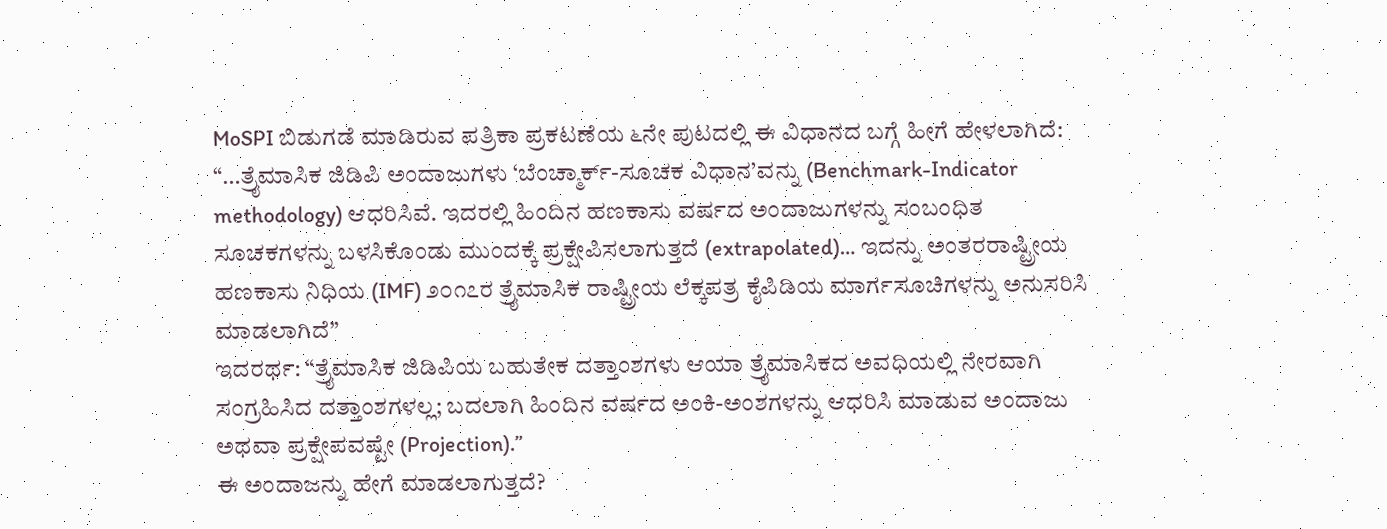MoSPI ಬಿಡುಗಡೆ ಮಾಡಿರುವ ಪತ್ರಿಕಾ ಪ್ರಕಟಣೆಯ ೬ನೇ ಪುಟದಲ್ಲಿ ಈ ವಿಧಾನದ ಬಗ್ಗೆ ಹೀಗೆ ಹೇಳಲಾಗಿದೆ:
“…ತ್ರೈಮಾಸಿಕ ಜಿಡಿಪಿ ಅಂದಾಜುಗಳು ‘ಬೆಂಚ್ಮಾರ್ಕ್-ಸೂಚಕ ವಿಧಾನ’ವನ್ನು (Benchmark-Indicator methodology) ಆಧರಿಸಿವೆ. ಇದರಲ್ಲಿ ಹಿಂದಿನ ಹಣಕಾಸು ವರ್ಷದ ಅಂದಾಜುಗಳನ್ನು ಸಂಬಂಧಿತ ಸೂಚಕಗಳನ್ನು ಬಳಸಿಕೊಂಡು ಮುಂದಕ್ಕೆ ಪ್ರಕ್ಷೇಪಿಸಲಾಗುತ್ತದೆ (extrapolated)… ಇದನ್ನು ಅಂತರರಾಷ್ಟ್ರೀಯ ಹಣಕಾಸು ನಿಧಿಯ (IMF) ೨೦೧೭ರ ತ್ರೈಮಾಸಿಕ ರಾಷ್ಟ್ರೀಯ ಲೆಕ್ಕಪತ್ರ ಕೈಪಿಡಿಯ ಮಾರ್ಗಸೂಚಿಗಳನ್ನು ಅನುಸರಿಸಿ ಮಾಡಲಾಗಿದೆ”
ಇದರರ್ಥ: “ತ್ರೈಮಾಸಿಕ ಜಿಡಿಪಿಯ ಬಹುತೇಕ ದತ್ತಾಂಶಗಳು ಆಯಾ ತ್ರೈಮಾಸಿಕದ ಅವಧಿಯಲ್ಲಿ ನೇರವಾಗಿ ಸಂಗ್ರಹಿಸಿದ ದತ್ತಾಂಶಗಳಲ್ಲ; ಬದಲಾಗಿ ಹಿಂದಿನ ವರ್ಷದ ಅಂಕಿ-ಅಂಶಗಳನ್ನು ಆಧರಿಸಿ ಮಾಡುವ ಅಂದಾಜು ಅಥವಾ ಪ್ರಕ್ಷೇಪವಷ್ಟೇ (Projection).”
ಈ ಅಂದಾಜನ್ನು ಹೇಗೆ ಮಾಡಲಾಗುತ್ತದೆ?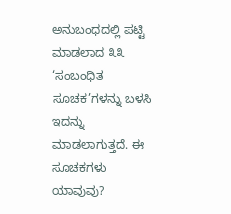ಅನುಬಂಧದಲ್ಲಿ ಪಟ್ಟಿ ಮಾಡಲಾದ ೩೩ ‘ಸಂಬಂಧಿತ ಸೂಚಕ’ಗಳನ್ನು ಬಳಸಿ ಇದನ್ನು ಮಾಡಲಾಗುತ್ತದೆ. ಈ ಸೂಚಕಗಳು ಯಾವುವು?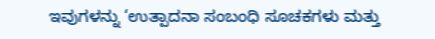ಇವುಗಳನ್ನು ‘ಉತ್ಪಾದನಾ ಸಂಬಂಧಿ ಸೂಚಕಗಳು ಮತ್ತು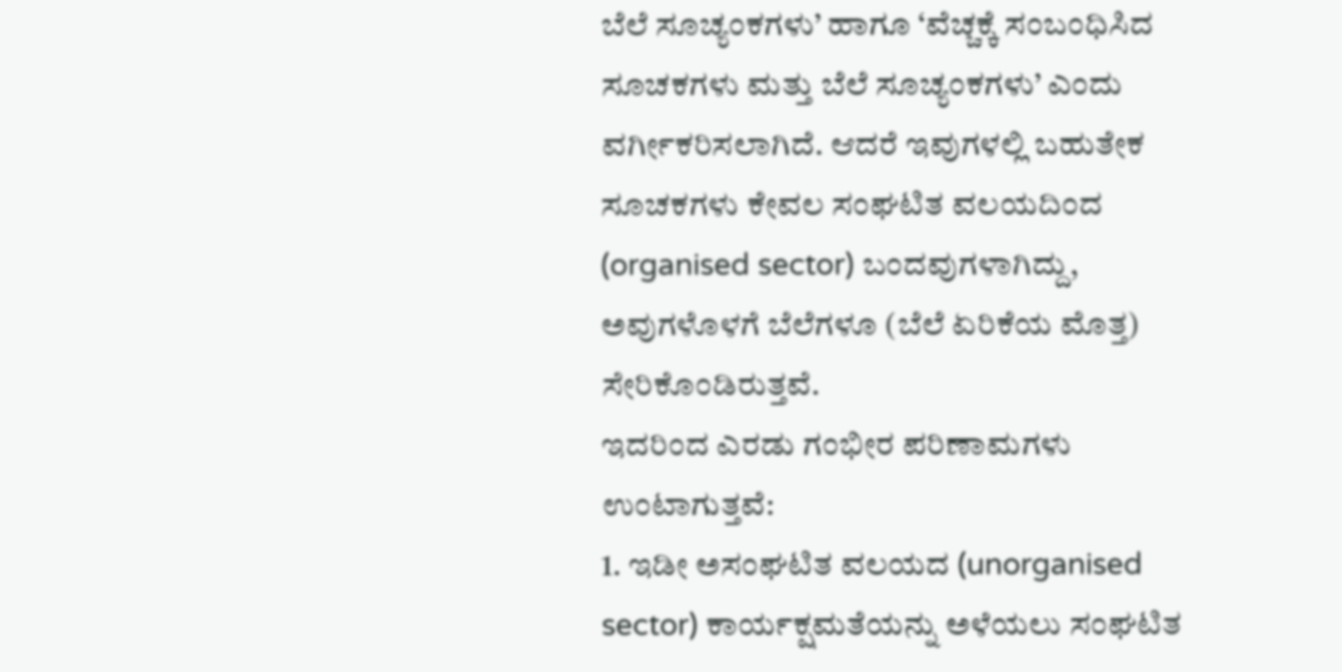ಬೆಲೆ ಸೂಚ್ಯಂಕಗಳು’ ಹಾಗೂ ‘ವೆಚ್ಚಕ್ಕೆ ಸಂಬಂಧಿಸಿದ ಸೂಚಕಗಳು ಮತ್ತು ಬೆಲೆ ಸೂಚ್ಯಂಕಗಳು’ ಎಂದು ವರ್ಗೀಕರಿಸಲಾಗಿದೆ. ಆದರೆ ಇವುಗಳಲ್ಲಿ ಬಹುತೇಕ ಸೂಚಕಗಳು ಕೇವಲ ಸಂಘಟಿತ ವಲಯದಿಂದ (organised sector) ಬಂದವುಗಳಾಗಿದ್ದು, ಅವುಗಳೊಳಗೆ ಬೆಲೆಗಳೂ (ಬೆಲೆ ಏರಿಕೆಯ ಮೊತ್ತ) ಸೇರಿಕೊಂಡಿರುತ್ತವೆ.
ಇದರಿಂದ ಎರಡು ಗಂಭೀರ ಪರಿಣಾಮಗಳು ಉಂಟಾಗುತ್ತವೆ:
1. ಇಡೀ ಅಸಂಘಟಿತ ವಲಯದ (unorganised sector) ಕಾರ್ಯಕ್ಷಮತೆಯನ್ನು ಅಳೆಯಲು ಸಂಘಟಿತ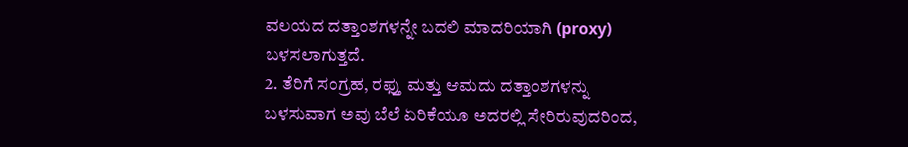ವಲಯದ ದತ್ತಾಂಶಗಳನ್ನೇ ಬದಲಿ ಮಾದರಿಯಾಗಿ (proxy) ಬಳಸಲಾಗುತ್ತದೆ.
2. ತೆರಿಗೆ ಸಂಗ್ರಹ, ರಫ್ತು ಮತ್ತು ಆಮದು ದತ್ತಾಂಶಗಳನ್ನು ಬಳಸುವಾಗ ಅವು ಬೆಲೆ ಏರಿಕೆಯೂ ಅದರಲ್ಲಿ ಸೇರಿರುವುದರಿಂದ,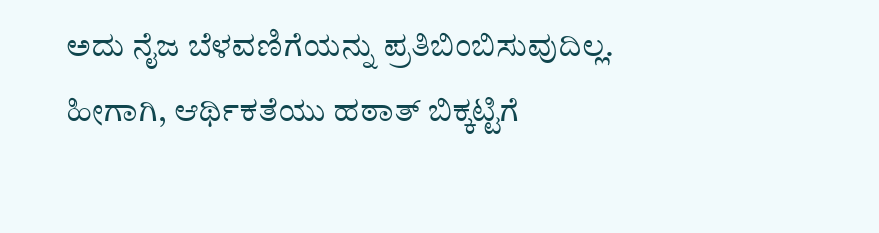ಅದು ನೈಜ ಬೆಳವಣಿಗೆಯನ್ನು ಪ್ರತಿಬಿಂಬಿಸುವುದಿಲ್ಲ.
ಹೀಗಾಗಿ, ಆರ್ಥಿಕತೆಯು ಹಠಾತ್ ಬಿಕ್ಕಟ್ಟಿಗೆ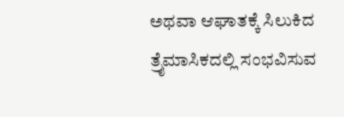ಅಥವಾ ಆಘಾತಕ್ಕೆ ಸಿಲುಕಿದ ತ್ರೈಮಾಸಿಕದಲ್ಲಿ ಸಂಭವಿಸುವ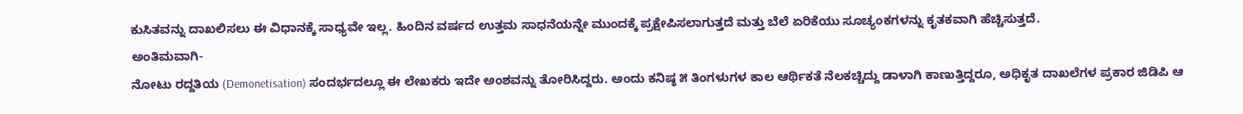ಕುಸಿತವನ್ನು ದಾಖಲಿಸಲು ಈ ವಿಧಾನಕ್ಕೆ ಸಾಧ್ಯವೇ ಇಲ್ಲ. ಹಿಂದಿನ ವರ್ಷದ ಉತ್ತಮ ಸಾಧನೆಯನ್ನೇ ಮುಂದಕ್ಕೆ ಪ್ರಕ್ಷೇಪಿಸಲಾಗುತ್ತದೆ ಮತ್ತು ಬೆಲೆ ಏರಿಕೆಯು ಸೂಚ್ಯಂಕಗಳನ್ನು ಕೃತಕವಾಗಿ ಹೆಚ್ಚಿಸುತ್ತದೆ.
ಅಂತಿಮವಾಗಿ-
ನೋಟು ರದ್ದತಿಯ (Demonetisation) ಸಂದರ್ಭದಲ್ಲೂ ಈ ಲೇಖಕರು ಇದೇ ಅಂಶವನ್ನು ತೋರಿಸಿದ್ದರು. ಅಂದು ಕನಿಷ್ಠ ೫ ತಿಂಗಳುಗಳ ಕಾಲ ಆರ್ಥಿಕತೆ ನೆಲಕಚ್ಚಿದ್ದು ಡಾಳಾಗಿ ಕಾಣುತ್ತಿದ್ದರೂ, ಅಧಿಕೃತ ದಾಖಲೆಗಳ ಪ್ರಕಾರ ಜಿಡಿಪಿ ಆ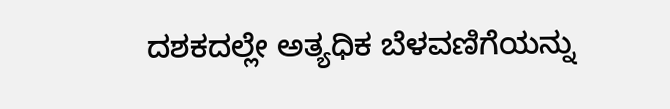ದಶಕದಲ್ಲೇ ಅತ್ಯಧಿಕ ಬೆಳವಣಿಗೆಯನ್ನು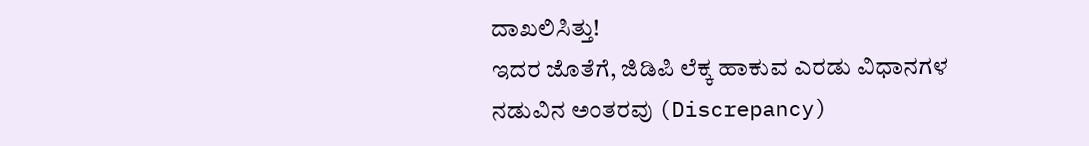ದಾಖಲಿಸಿತ್ತು!
ಇದರ ಜೊತೆಗೆ, ಜಿಡಿಪಿ ಲೆಕ್ಕ ಹಾಕುವ ಎರಡು ವಿಧಾನಗಳ ನಡುವಿನ ಅಂತರವು (Discrepancy)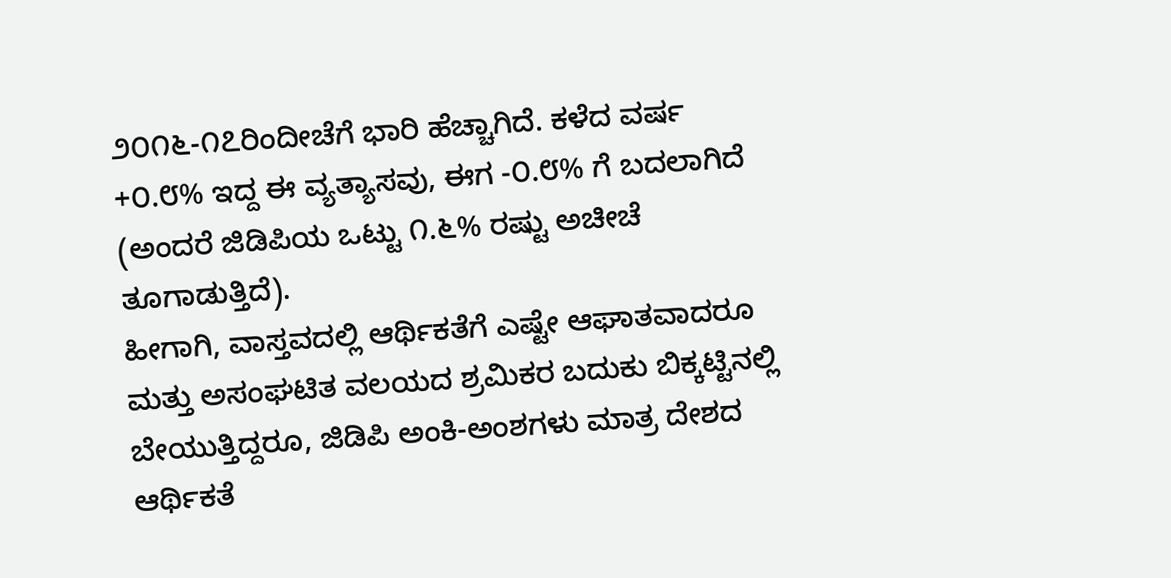೨೦೧೬-೧೭ರಿಂದೀಚೆಗೆ ಭಾರಿ ಹೆಚ್ಚಾಗಿದೆ. ಕಳೆದ ವರ್ಷ +೦.೮% ಇದ್ದ ಈ ವ್ಯತ್ಯಾಸವು, ಈಗ -೦.೮% ಗೆ ಬದಲಾಗಿದೆ (ಅಂದರೆ ಜಿಡಿಪಿಯ ಒಟ್ಟು ೧.೬% ರಷ್ಟು ಅಚೀಚೆ ತೂಗಾಡುತ್ತಿದೆ).
ಹೀಗಾಗಿ, ವಾಸ್ತವದಲ್ಲಿ ಆರ್ಥಿಕತೆಗೆ ಎಷ್ಟೇ ಆಘಾತವಾದರೂ ಮತ್ತು ಅಸಂಘಟಿತ ವಲಯದ ಶ್ರಮಿಕರ ಬದುಕು ಬಿಕ್ಕಟ್ಟಿನಲ್ಲಿ ಬೇಯುತ್ತಿದ್ದರೂ, ಜಿಡಿಪಿ ಅಂಕಿ-ಅಂಶಗಳು ಮಾತ್ರ ದೇಶದ ಆರ್ಥಿಕತೆ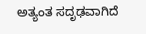ಅತ್ಯಂತ ಸದೃಢವಾಗಿದೆ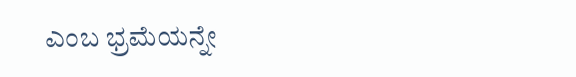ಎಂಬ ಭ್ರಮೆಯನ್ನೇ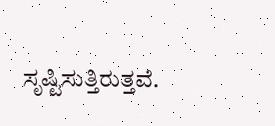ಸೃಷ್ಟಿಸುತ್ತಿರುತ್ತವೆ.